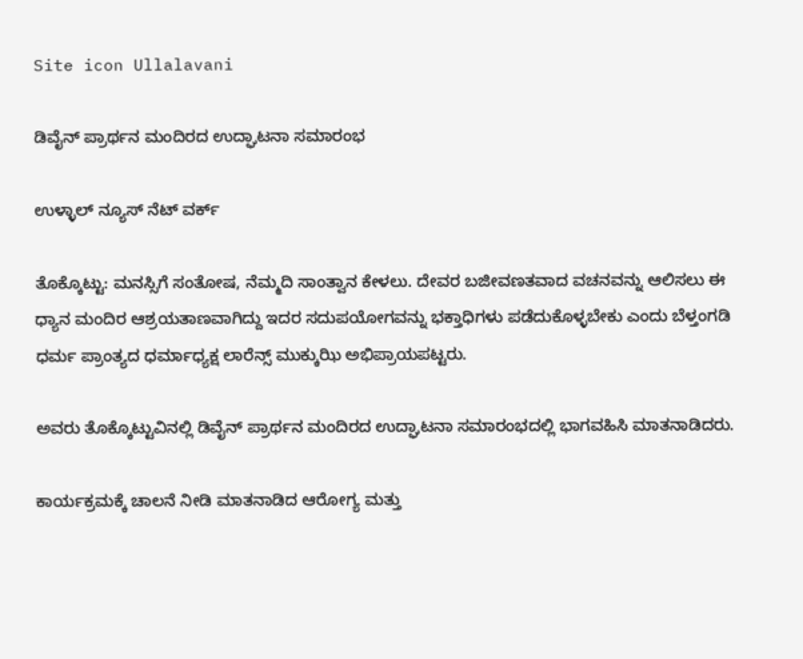Site icon Ullalavani

ಡಿವೈನ್ ಪ್ರಾರ್ಥನ ಮಂದಿರದ ಉದ್ಘಾಟನಾ ಸಮಾರಂಭ

ಉಳ್ಳಾಲ್ ನ್ಯೂಸ್ ನೆಟ್ ವರ್ಕ್

ತೊಕ್ಕೊಟ್ಟು: ಮನಸ್ಸಿಗೆ ಸಂತೋಷ, ನೆಮ್ಮದಿ ಸಾಂತ್ವಾನ ಕೇಳಲು. ದೇವರ ಬಜೀವಣತವಾದ ವಚನವನ್ನು ಆಲಿಸಲು ಈ ಧ್ಯಾನ ಮಂದಿರ ಆಶ್ರಯತಾಣವಾಗಿದ್ದು ಇದರ ಸದುಪಯೋಗವನ್ನು ಭಕ್ತಾಧಿಗಳು ಪಡೆದುಕೊಳ್ಳಬೇಕು ಎಂದು ಬೆಳ್ತಂಗಡಿ ಧರ್ಮ ಪ್ರಾಂತ್ಯದ ಧರ್ಮಾಧ್ಯಕ್ಷ ಲಾರೆನ್ಸ್ ಮುಕ್ಕುಝಿ ಅಭಿಪ್ರಾಯಪಟ್ಟರು.

ಅವರು ತೊಕ್ಕೊಟ್ಟುವಿನಲ್ಲಿ ಡಿವೈನ್ ಪ್ರಾರ್ಥನ ಮಂದಿರದ ಉದ್ಘಾಟನಾ ಸಮಾರಂಭದಲ್ಲಿ ಭಾಗವಹಿಸಿ ಮಾತನಾಡಿದರು.

ಕಾರ್ಯಕ್ರಮಕ್ಕೆ ಚಾಲನೆ ನೀಡಿ ಮಾತನಾಡಿದ ಆರೋಗ್ಯ ಮತ್ತು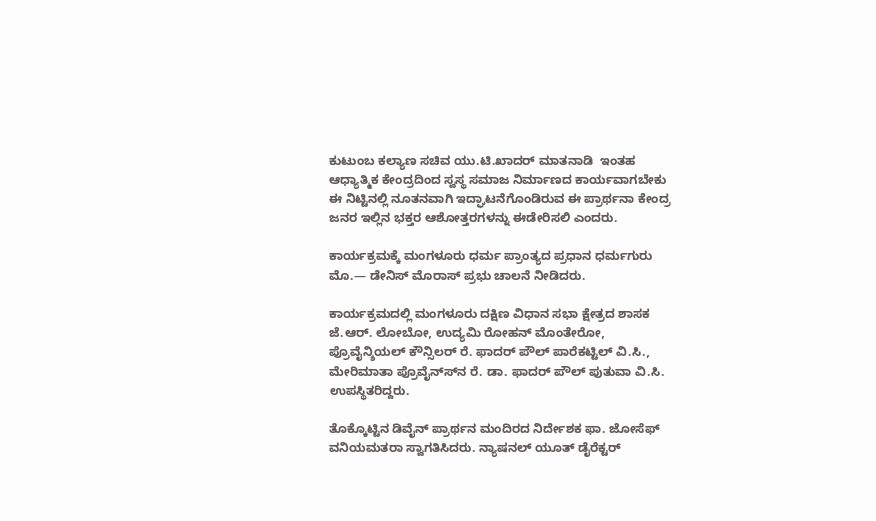ಕುಟುಂಬ ಕಲ್ಯಾಣ ಸಚಿವ ಯು.ಟಿ.ಖಾದರ್ ಮಾತನಾಡಿ  ಇಂತಹ ಆಧ್ಯಾತ್ಮಿಕ ಕೇಂದ್ರದಿಂದ ಸ್ವಸ್ಥ ಸಮಾಜ ನಿರ್ಮಾಣದ ಕಾರ್ಯವಾಗಬೇಕು ಈ ನಿಟ್ಟಿನಲ್ಲಿ ನೂತನವಾಗಿ ಇದ್ಘಾಟನೆಗೊಂಡಿರುವ ಈ ಪ್ರಾರ್ಥನಾ ಕೇಂದ್ರ ಜನರ ಇಲ್ಲಿನ ಭಕ್ತರ ಆಶೋತ್ತರಗಳನ್ನು ಈಡೇರಿಸಲಿ ಎಂದರು.

ಕಾರ್ಯಕ್ರಮಕ್ಕೆ ಮಂಗಳೂರು ಧರ್ಮ ಪ್ರಾಂತ್ಯದ ಪ್ರಧಾನ ಧರ್ಮಗುರು ಮೊ.— ಡೇನಿಸ್ ಮೊರಾಸ್ ಪ್ರಭು ಚಾಲನೆ ನೀಡಿದರು.

ಕಾರ್ಯಕ್ರಮದಲ್ಲಿ ಮಂಗಳೂರು ದಕ್ಷಿಣ ವಿಧಾನ ಸಭಾ ಕ್ಷೇತ್ರದ ಶಾಸಕ ಜೆ.ಆರ್. ಲೋಬೋ, ಉದ್ಯಮಿ ರೋಹನ್ ಮೊಂತೇರೋ, ಪ್ರೊವೈನ್ಶಿಯಲ್ ಕೌನ್ಸಿಲರ್ ರೆ. ಫಾದರ್ ಪೌಲ್ ಪಾರೆಕಟ್ಟಿಲ್ ವಿ.ಸಿ., ಮೇರಿಮಾತಾ ಪ್ರೊವೈನ್ಸ್‍ನ ರೆ. ಡಾ. ಫಾದರ್ ಪೌಲ್ ಪುತುವಾ ವಿ.ಸಿ. ಉಪಸ್ಥಿತರಿದ್ದರು.

ತೊಕ್ಕೊಟ್ಟಿನ ಡಿವೈನ್ ಪ್ರಾರ್ಥನ ಮಂದಿರದ ನಿರ್ದೇಶಕ ಫಾ. ಜೋಸೆಫ್ ವನಿಯಮತರಾ ಸ್ವಾಗತಿಸಿದರು. ನ್ಯಾಷನಲ್ ಯೂತ್ ಡೈರೆಕ್ಟರ್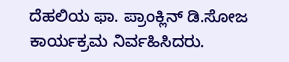ದೆಹಲಿಯ ಫಾ. ಪ್ರಾಂಕ್ಲಿನ್ ಡಿ.ಸೋಜ ಕಾರ್ಯಕ್ರಮ ನಿರ್ವಹಿಸಿದರು.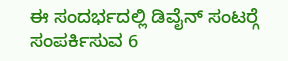ಈ ಸಂದರ್ಭದಲ್ಲಿ ಡಿವೈನ್ ಸಂಟರ್‍ಗೆ ಸಂಪರ್ಕಿಸುವ 6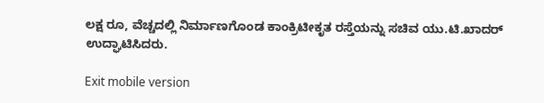ಲಕ್ಷ ರೂ, ವೆಚ್ಚದಲ್ಲಿ ನಿರ್ಮಾಣಗೊಂಡ ಕಾಂಕ್ರಿಟೀಕೃತ ರಸ್ತೆಯನ್ನು ಸಚಿವ ಯು.ಟಿ.ಖಾದರ್ ಉದ್ಘಾಟಿಸಿದರು.

Exit mobile version